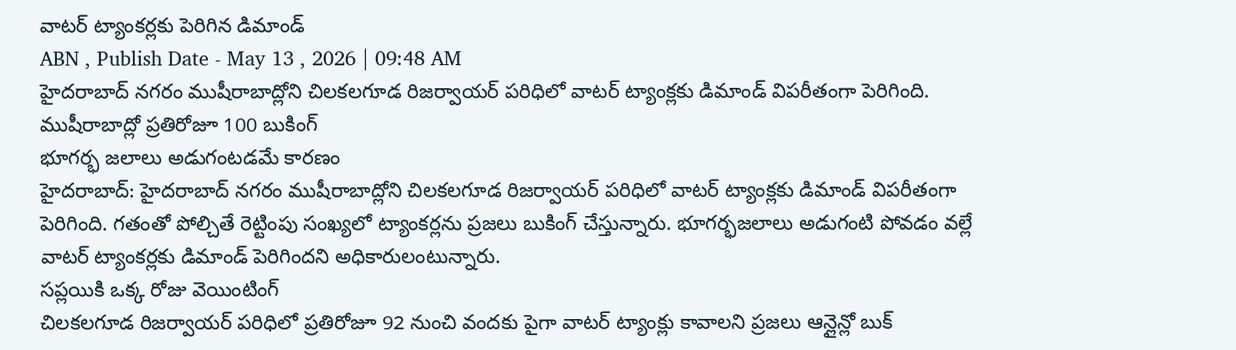వాటర్ ట్యాంకర్లకు పెరిగిన డిమాండ్
ABN , Publish Date - May 13 , 2026 | 09:48 AM
హైదరాబాద్ నగరం ముషీరాబాద్లోని చిలకలగూడ రిజర్వాయర్ పరిధిలో వాటర్ ట్యాంక్లకు డిమాండ్ విపరీతంగా పెరిగింది.
ముషీరాబాద్లో ప్రతిరోజూ 100 బుకింగ్
భూగర్భ జలాలు అడుగంటడమే కారణం
హైదరాబాద్: హైదరాబాద్ నగరం ముషీరాబాద్లోని చిలకలగూడ రిజర్వాయర్ పరిధిలో వాటర్ ట్యాంక్లకు డిమాండ్ విపరీతంగా పెరిగింది. గతంతో పోల్చితే రెట్టింపు సంఖ్యలో ట్యాంకర్లను ప్రజలు బుకింగ్ చేస్తున్నారు. భూగర్భజలాలు అడుగంటి పోవడం వల్లే వాటర్ ట్యాంకర్లకు డిమాండ్ పెరిగిందని అధికారులంటున్నారు.
సప్లయికి ఒక్క రోజు వెయింటింగ్
చిలకలగూడ రిజర్వాయర్ పరిధిలో ప్రతిరోజూ 92 నుంచి వందకు పైగా వాటర్ ట్యాంక్లు కావాలని ప్రజలు ఆన్లైన్లో బుక్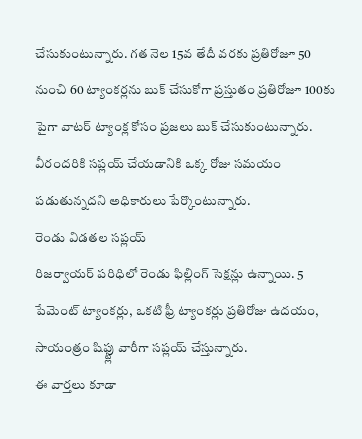చేసుకుంటున్నారు. గత నెల 15వ తేదీ వరకు ప్రతిరోజూ 50 నుంచి 60 ట్యాంకర్లను బుక్ చేసుకోగా ప్రస్తుతం ప్రతిరోజూ 100కు పైగా వాటర్ ట్యాంక్ల కోసం ప్రజలు బుక్ చేసుకుంటున్నారు. వీరందరికి సప్లయ్ చేయడానికి ఒక్క రోజు సమయం పడుతున్నదని అధికారులు పేర్కొంటున్నారు.
రెండు విడతల సప్లయ్
రిజర్వాయర్ పరిధిలో రెండు ఫిల్లింగ్ సెక్షన్లు ఉన్నాయి. 5 పేమెంట్ ట్యాంకర్లు, ఒకటి ఫ్రీ ట్యాంకర్లు ప్రతిరోజు ఉదయం, సాయంత్రం షిఫ్ట్లు వారీగా సప్లయ్ చేస్తున్నారు.
ఈ వార్తలు కూడా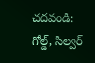చదవండి:
గోల్డ్, సిల్వర్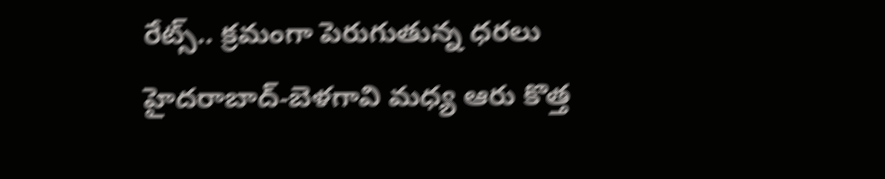రేట్స్.. క్రమంగా పెరుగుతున్న ధరలు
హైదరాబాద్-బెళగావి మధ్య ఆరు కొత్త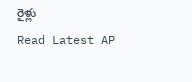రైళ్లు
Read Latest AP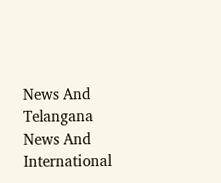News And Telangana News And International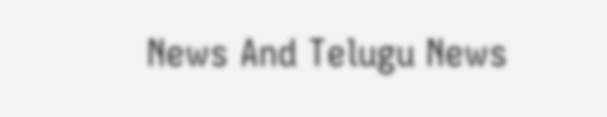News And Telugu News